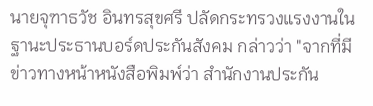นายจุฑาธวัช อินทรสุขศรี ปลัดกระทรวงแรงงานในฐานะประธานบอร์ดประกันสังคม กล่าวว่า "จากที่มีข่าวทางหน้าหนังสือพิมพ์ว่า สำนักงานประกัน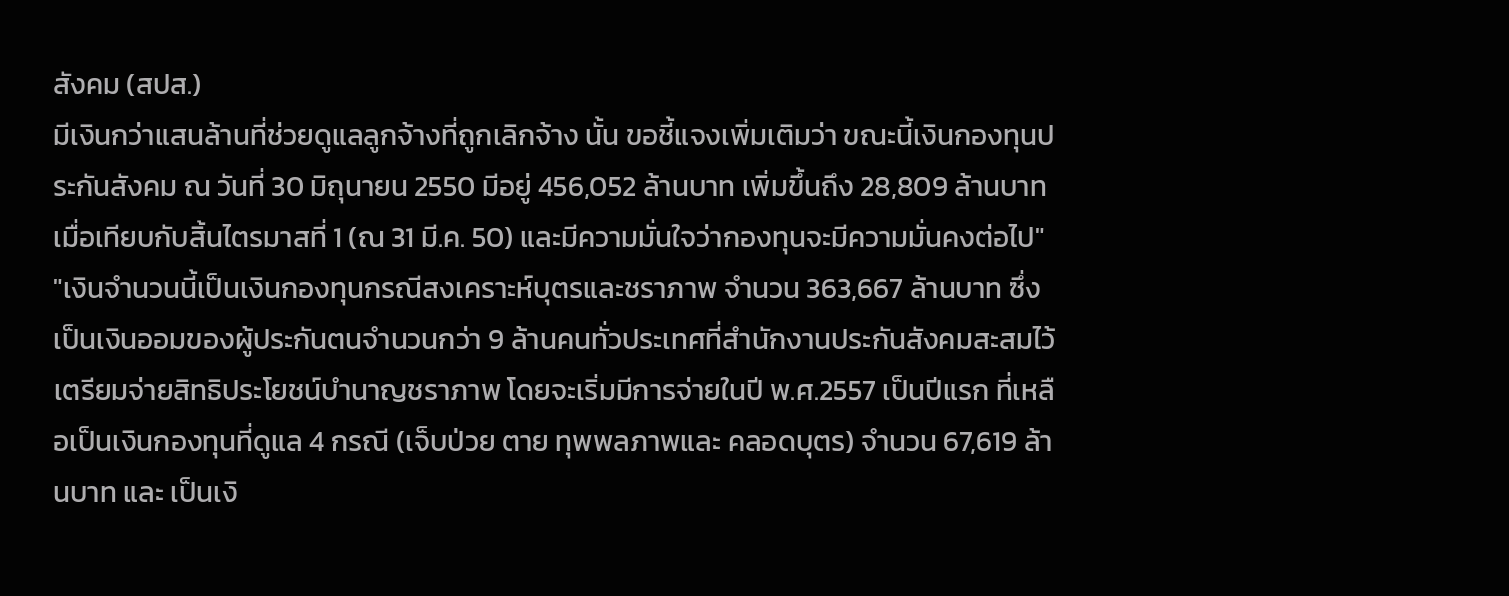สังคม (สปส.)
มีเงินกว่าแสนล้านที่ช่วยดูแลลูกจ้างที่ถูกเลิกจ้าง นั้น ขอชี้แจงเพิ่มเติมว่า ขณะนี้เงินกองทุนประกันสังคม ณ วันที่ 30 มิถุนายน 2550 มีอยู่ 456,052 ล้านบาท เพิ่มขึ้นถึง 28,809 ล้านบาท เมื่อเทียบกับสิ้นไตรมาสที่ 1 (ณ 31 มี.ค. 50) และมีความมั่นใจว่ากองทุนจะมีความมั่นคงต่อไป"
"เงินจำนวนนี้เป็นเงินกองทุนกรณีสงเคราะห์บุตรและชราภาพ จำนวน 363,667 ล้านบาท ซึ่งเป็นเงินออมของผู้ประกันตนจำนวนกว่า 9 ล้านคนทั่วประเทศที่สำนักงานประกันสังคมสะสมไว้เตรียมจ่ายสิทธิประโยชน์บำนาญชราภาพ โดยจะเริ่มมีการจ่ายในปี พ.ศ.2557 เป็นปีแรก ที่เหลือเป็นเงินกองทุนที่ดูแล 4 กรณี (เจ็บป่วย ตาย ทุพพลภาพและ คลอดบุตร) จำนวน 67,619 ล้านบาท และ เป็นเงิ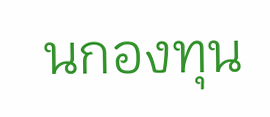นกองทุน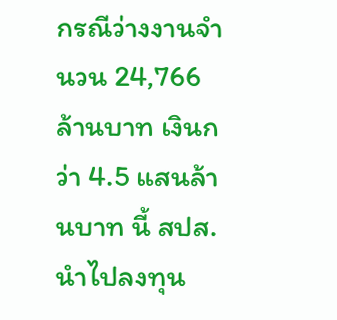กรณีว่างงานจำนวน 24,766 ล้านบาท เงินกว่า 4.5 แสนล้านบาท นี้ สปส.นำไปลงทุน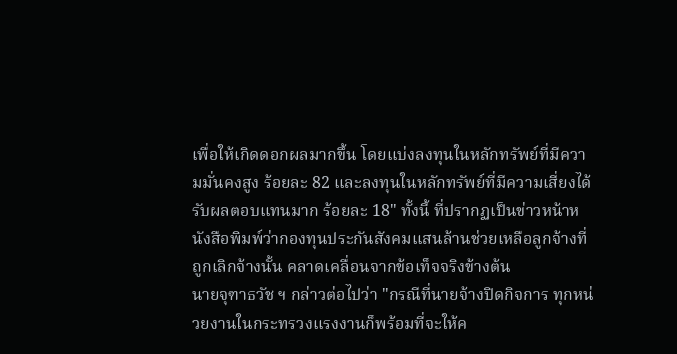เพื่อให้เกิดดอกผลมากขึ้น โดยแบ่งลงทุนในหลักทรัพย์ที่มีความมั่นคงสูง ร้อยละ 82 และลงทุนในหลักทรัพย์ที่มีความเสี่ยงได้รับผลตอบแทนมาก ร้อยละ 18" ทั้งนี้ ที่ปรากฏเป็นข่าวหน้าหนังสือพิมพ์ว่ากองทุนประกันสังคมแสนล้านช่วยเหลือลูกจ้างที่ถูกเลิกจ้างนั้น คลาดเคลื่อนจากข้อเท็จจริงข้างต้น
นายจุฑาธวัช ฯ กล่าวต่อไปว่า "กรณีที่นายจ้างปิดกิจการ ทุกหน่วยงานในกระทรวงแรงงานก็พร้อมที่จะให้ค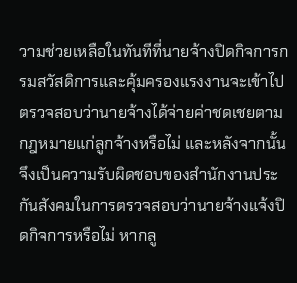วามช่วยเหลือในทันทีที่นายจ้างปิดกิจการกรมสวัสดิการและคุ้มครองแรงงานจะเข้าไปตรวจสอบว่านายจ้างได้จ่ายค่าชดเชยตามกฎหมายแก่ลูกจ้างหรือไม่ และหลังจากนั้นจึงเป็นความรับผิดชอบของสำนักงานประกันสังคมในการตรวจสอบว่านายจ้างแจ้งปิดกิจการหรือไม่ หากลู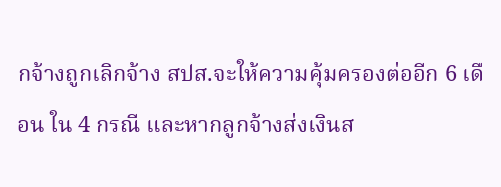กจ้างถูกเลิกจ้าง สปส.จะให้ความคุ้มครองต่ออีก 6 เดือน ใน 4 กรณี และหากลูกจ้างส่งเงินส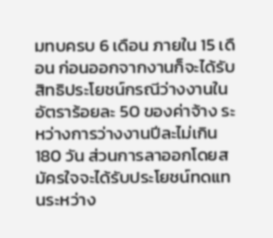มทบครบ 6 เดือน ภายใน 15 เดือน ก่อนออกจากงานก็จะได้รับสิทธิประโยชน์กรณีว่างงานในอัตราร้อยละ 50 ของค่าจ้าง ระหว่างการว่างงานปีละไม่เกิน 180 วัน ส่วนการลาออกโดยสมัครใจจะได้รับประโยชน์ทดแทนระหว่าง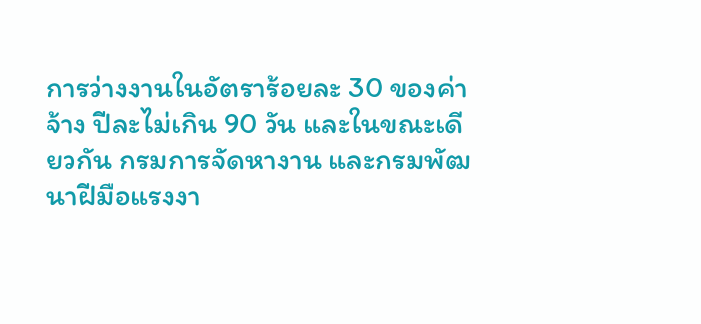การว่างงานในอัตราร้อยละ 30 ของค่าจ้าง ปีละไม่เกิน 90 วัน และในขณะเดียวกัน กรมการจัดหางาน และกรมพัฒนาฝีมือแรงงา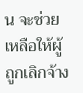น จะช่วยเหลือให้ผู้ถูกเลิกจ้าง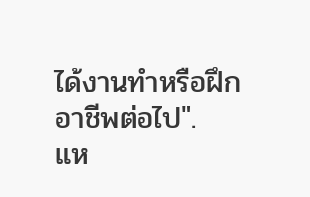ได้งานทำหรือฝึกอาชีพต่อไป".
แห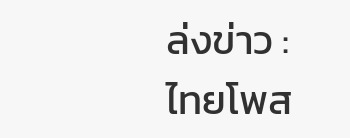ล่งข่าว : ไทยโพส